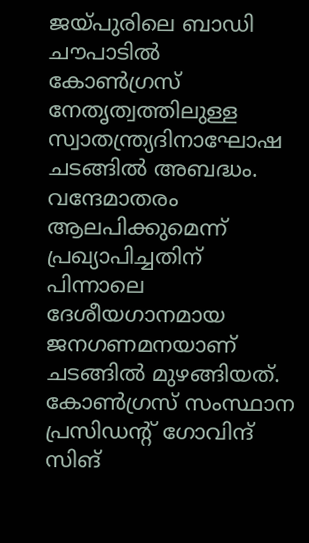ജയ്പുരിലെ ബാഡി ചൗപാടിൽ കോൺഗ്രസ് നേതൃത്വത്തിലുള്ള സ്വാതന്ത്ര്യദിനാഘോഷ ചടങ്ങിൽ അബദ്ധം. വന്ദേമാതരം ആലപിക്കുമെന്ന് പ്രഖ്യാപിച്ചതിന് പിന്നാലെ ദേശീയഗാനമായ ജനഗണമനയാണ് ചടങ്ങില്‍ മുഴങ്ങിയത്. കോൺഗ്രസ് സംസ്ഥാന പ്രസിഡന്റ് ഗോവിന്ദ് സിങ്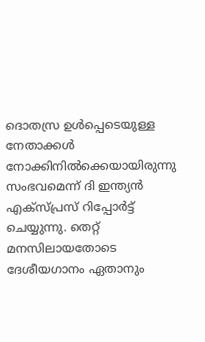ദൊതസ്ര ഉൾപ്പെടെയുള്ള നേതാക്കൾ നോക്കിനിൽക്കെയായിരുന്നു സംഭവമെന്ന് ദി ഇന്ത്യന്‍ എക്സ്പ്രസ് റിപ്പോര്‍ട്ട് ചെയ്യുന്നു. തെറ്റ് മനസിലായതോടെ ദേശീയഗാനം ഏതാനും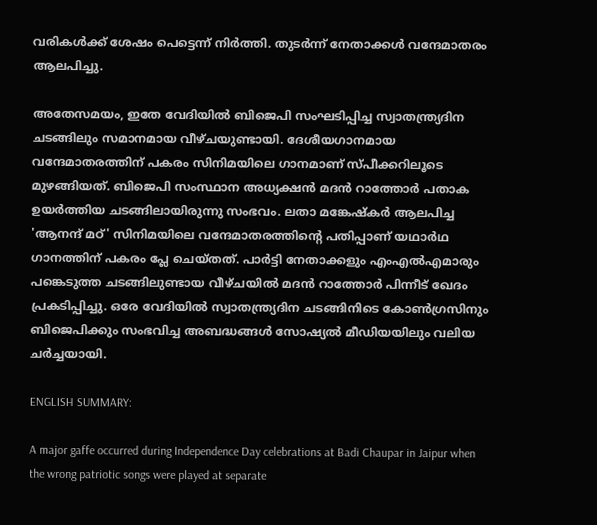വരികൾക്ക് ശേഷം പെട്ടെന്ന് നിർത്തി. തുടർന്ന് നേതാക്കൾ വന്ദേമാതരം ആലപിച്ചു.

അതേസമയം, ഇതേ വേദിയിൽ ബിജെപി സംഘടിപ്പിച്ച സ്വാതന്ത്ര്യദിന ചടങ്ങിലും സമാനമായ വീഴ്ചയുണ്ടായി. ദേശീയഗാനമായ വന്ദേമാതരത്തിന് പകരം സിനിമയിലെ ഗാനമാണ് സ്പീക്കറിലൂടെ മുഴങ്ങിയത്. ബിജെപി സംസ്ഥാന അധ്യക്ഷൻ മദൻ റാത്തോർ പതാക ഉയർത്തിയ ചടങ്ങിലായിരുന്നു സംഭവം. ലതാ മങ്കേഷ്കർ ആലപിച്ച 'ആനന്ദ് മഠ്' സിനിമയിലെ വന്ദേമാതരത്തിന്റെ പതിപ്പാണ് യഥാർഥ ഗാനത്തിന് പകരം പ്ലേ ചെയ്തത്. പാർട്ടി നേതാക്കളും എംഎൽഎമാരും പങ്കെടുത്ത ചടങ്ങിലുണ്ടായ വീഴ്ചയിൽ മദൻ റാത്തോർ പിന്നീട് ഖേദം പ്രകടിപ്പിച്ചു. ഒരേ വേദിയിൽ സ്വാതന്ത്ര്യദിന ചടങ്ങിനിടെ കോൺഗ്രസിനും ബിജെപിക്കും സംഭവിച്ച അബദ്ധങ്ങൾ സോഷ്യൽ മീഡിയയിലും വലിയ ചർച്ചയായി.

ENGLISH SUMMARY:

A major gaffe occurred during Independence Day celebrations at Badi Chaupar in Jaipur when the wrong patriotic songs were played at separate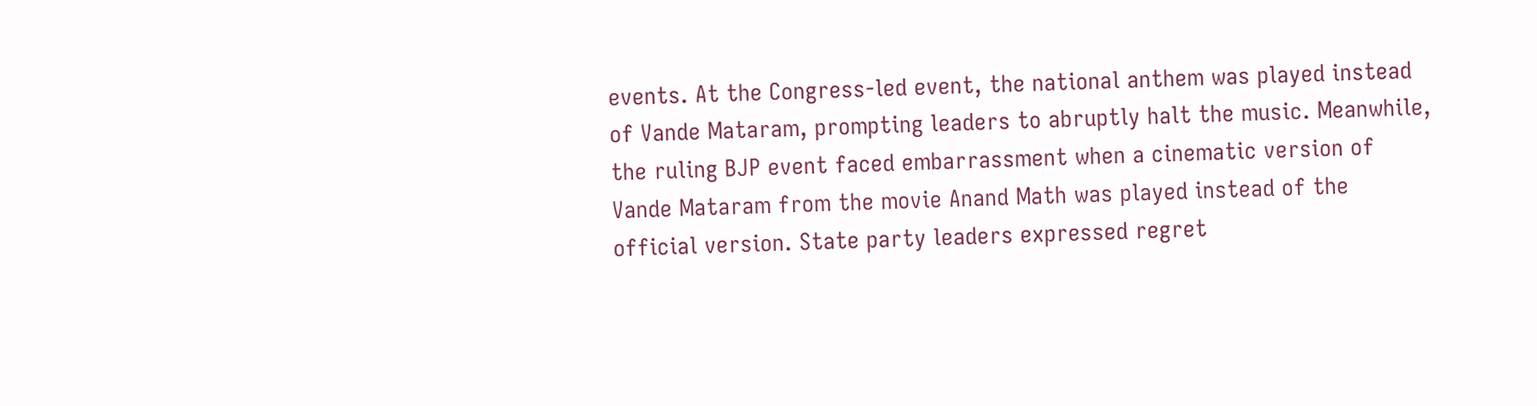events. At the Congress-led event, the national anthem was played instead of Vande Mataram, prompting leaders to abruptly halt the music. Meanwhile, the ruling BJP event faced embarrassment when a cinematic version of Vande Mataram from the movie Anand Math was played instead of the official version. State party leaders expressed regret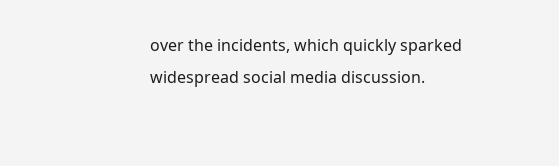over the incidents, which quickly sparked widespread social media discussion.